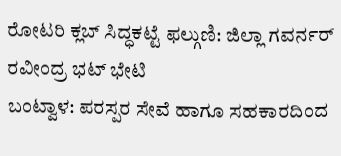ರೋಟರಿ ಕ್ಲಬ್ ಸಿದ್ಧಕಟ್ಟೆ ಫಲ್ಗುಣಿ: ಜಿಲ್ಲಾ ಗವರ್ನರ್ ರವೀಂದ್ರ ಭಟ್ ಭೇಟಿ
ಬಂಟ್ವಾಳ: ಪರಸ್ಪರ ಸೇವೆ ಹಾಗೂ ಸಹಕಾರದಿಂದ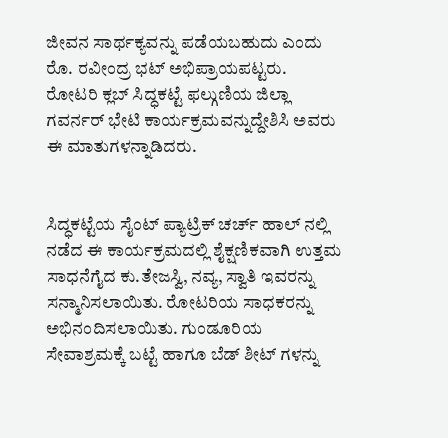ಜೀವನ ಸಾರ್ಥಕ್ಯವನ್ನು ಪಡೆಯಬಹುದು ಎಂದು ರೊ. ರವೀಂದ್ರ ಭಟ್ ಅಭಿಪ್ರಾಯಪಟ್ಟರು. ರೋಟರಿ ಕ್ಲಬ್ ಸಿದ್ಧಕಟ್ಟೆ ಫಲ್ಗುಣಿಯ ಜಿಲ್ಲಾ ಗವರ್ನರ್ ಭೇಟಿ ಕಾರ್ಯಕ್ರಮವನ್ನುದ್ದೇಶಿಸಿ ಅವರು ಈ ಮಾತುಗಳನ್ನಾಡಿದರು.


ಸಿದ್ಧಕಟ್ಟೆಯ ಸೈಂಟ್ ಪ್ಯಾಟ್ರಿಕ್ ಚರ್ಚ್ ಹಾಲ್ ನಲ್ಲಿ ನಡೆದ ಈ ಕಾರ್ಯಕ್ರಮದಲ್ಲಿ ಶೈಕ್ಷಣಿಕವಾಗಿ ಉತ್ತಮ ಸಾಧನೆಗೈದ ಕು.ತೇಜಸ್ವಿ, ನವ್ಯ, ಸ್ವಾತಿ ಇವರನ್ನು ಸನ್ಮಾನಿಸಲಾಯಿತು. ರೋಟರಿಯ ಸಾಧಕರನ್ನು ಅಭಿನಂದಿಸಲಾಯಿತು. ಗುಂಡೂರಿಯ ಸೇವಾಶ್ರಮಕ್ಕೆ ಬಟ್ಟೆ ಹಾಗೂ ಬೆಡ್ ಶೀಟ್ ಗಳನ್ನು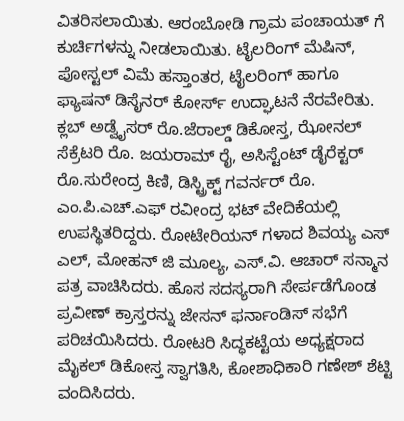ವಿತರಿಸಲಾಯಿತು. ಆರಂಬೋಡಿ ಗ್ರಾಮ ಪಂಚಾಯತ್ ಗೆ ಕುರ್ಚಿಗಳನ್ನು ನೀಡಲಾಯಿತು. ಟೈಲರಿಂಗ್ ಮೆಷಿನ್, ಪೋಸ್ಟಲ್ ವಿಮೆ ಹಸ್ತಾಂತರ, ಟೈಲರಿಂಗ್ ಹಾಗೂ ಫ್ಯಾಷನ್ ಡಿಸೈನರ್ ಕೋರ್ಸ್ ಉದ್ಘಾಟನೆ ನೆರವೇರಿತು.
ಕ್ಲಬ್ ಅಡ್ವೈಸರ್ ರೊ.ಜೆರಾಲ್ಡ್ ಡಿಕೋಸ್ತ, ಝೋನಲ್ ಸೆಕ್ರೆಟರಿ ರೊ. ಜಯರಾಮ್ ರೈ, ಅಸಿಸ್ಟೆಂಟ್ ಡೈರೆಕ್ಟರ್ ರೊ.ಸುರೇಂದ್ರ ಕಿಣಿ, ಡಿಸ್ಟ್ರಿಕ್ಟ್ ಗವರ್ನರ್ ರೊ. ಎಂ.ಪಿ.ಎಚ್.ಎಫ್ ರವೀಂದ್ರ ಭಟ್ ವೇದಿಕೆಯಲ್ಲಿ ಉಪಸ್ಥಿತರಿದ್ದರು. ರೋಟೇರಿಯನ್ ಗಳಾದ ಶಿವಯ್ಯ ಎಸ್ ಎಲ್, ಮೋಹನ್ ಜಿ ಮೂಲ್ಯ, ಎಸ್.ವಿ. ಆಚಾರ್ ಸನ್ಮಾನ ಪತ್ರ ವಾಚಿಸಿದರು. ಹೊಸ ಸದಸ್ಯರಾಗಿ ಸೇರ್ಪಡೆಗೊಂಡ ಪ್ರವೀಣ್ ಕ್ರಾಸ್ತರನ್ನು ಜೇಸನ್ ಫರ್ನಾಂಡಿಸ್ ಸಭೆಗೆ ಪರಿಚಯಿಸಿದರು. ರೋಟರಿ ಸಿದ್ಧಕಟ್ಟೆಯ ಅಧ್ಯಕ್ಷರಾದ ಮೈಕಲ್ ಡಿಕೋಸ್ತ ಸ್ವಾಗತಿಸಿ, ಕೋಶಾಧಿಕಾರಿ ಗಣೇಶ್ ಶೆಟ್ಟಿ ವಂದಿಸಿದರು.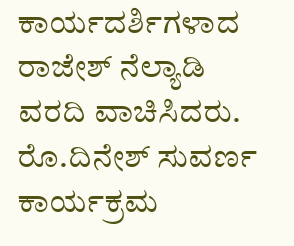ಕಾರ್ಯದರ್ಶಿಗಳಾದ ರಾಜೇಶ್ ನೆಲ್ಯಾಡಿ ವರದಿ ವಾಚಿಸಿದರು. ರೊ.ದಿನೇಶ್ ಸುವರ್ಣ ಕಾರ್ಯಕ್ರಮ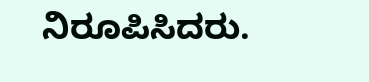ನಿರೂಪಿಸಿದರು.